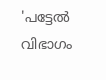'പട്ടേൽ വിഭാഗം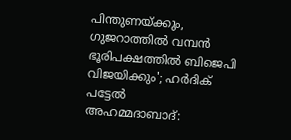പിന്തുണയ്ക്കും, ഗുജറാത്തിൽ വമ്പൻ ഭൂരിപക്ഷത്തിൽ ബിജെപി വിജയിക്കും'; ഹർദിക് പട്ടേൽ
അഹമ്മദാബാദ്: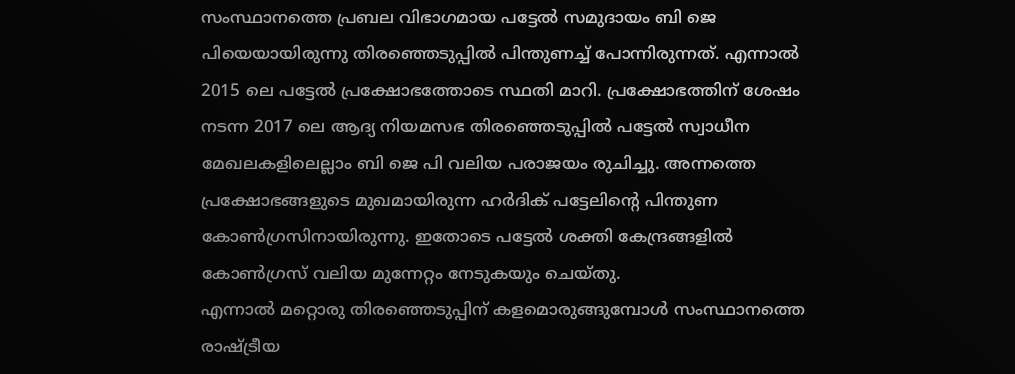സംസ്ഥാനത്തെ പ്രബല വിഭാഗമായ പട്ടേൽ സമുദായം ബി ജെ പിയെയായിരുന്നു തിരഞ്ഞെടുപ്പിൽ പിന്തുണച്ച് പോന്നിരുന്നത്. എന്നാൽ 2015 ലെ പട്ടേൽ പ്രക്ഷോഭത്തോടെ സ്ഥതി മാറി. പ്രക്ഷോഭത്തിന് ശേഷം നടന്ന 2017 ലെ ആദ്യ നിയമസഭ തിരഞ്ഞെടുപ്പിൽ പട്ടേൽ സ്വാധീന മേഖലകളിലെല്ലാം ബി ജെ പി വലിയ പരാജയം രുചിച്ചു. അന്നത്തെ പ്രക്ഷോഭങ്ങളുടെ മുഖമായിരുന്ന ഹർദിക് പട്ടേലിന്റെ പിന്തുണ കോൺഗ്രസിനായിരുന്നു. ഇതോടെ പട്ടേൽ ശക്തി കേന്ദ്രങ്ങളിൽ കോൺഗ്രസ് വലിയ മുന്നേറ്റം നേടുകയും ചെയ്തു.
എന്നാൽ മറ്റൊരു തിരഞ്ഞെടുപ്പിന് കളമൊരുങ്ങുമ്പോൾ സംസ്ഥാനത്തെ രാഷ്ട്രീയ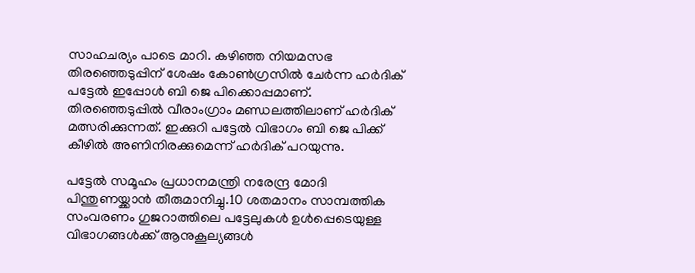സാഹചര്യം പാടെ മാറി. കഴിഞ്ഞ നിയമസഭ തിരഞ്ഞെടുപ്പിന് ശേഷം കോൺഗ്രസിൽ ചേർന്ന ഹർദിക് പട്ടേൽ ഇപ്പോൾ ബി ജെ പിക്കൊപ്പമാണ്. തിരഞ്ഞെടുപ്പിൽ വീരാംഗ്രാം മണ്ഡലത്തിലാണ് ഹർദിക് മത്സരിക്കുന്നത്. ഇക്കുറി പട്ടേൽ വിഭാഗം ബി ജെ പിക്ക് കീഴിൽ അണിനിരക്കുമെന്ന് ഹർദിക് പറയുന്നു.

പട്ടേൽ സമൂഹം പ്രധാനമന്ത്രി നരേന്ദ്ര മോദി പിന്തുണയ്ക്കാൻ തീരുമാനിച്ചു.10 ശതമാനം സാമ്പത്തിക സംവരണം ഗുജറാത്തിലെ പട്ടേലുകൾ ഉൾപ്പെടെയുള്ള വിഭാഗങ്ങൾക്ക് ആനുകൂല്യങ്ങൾ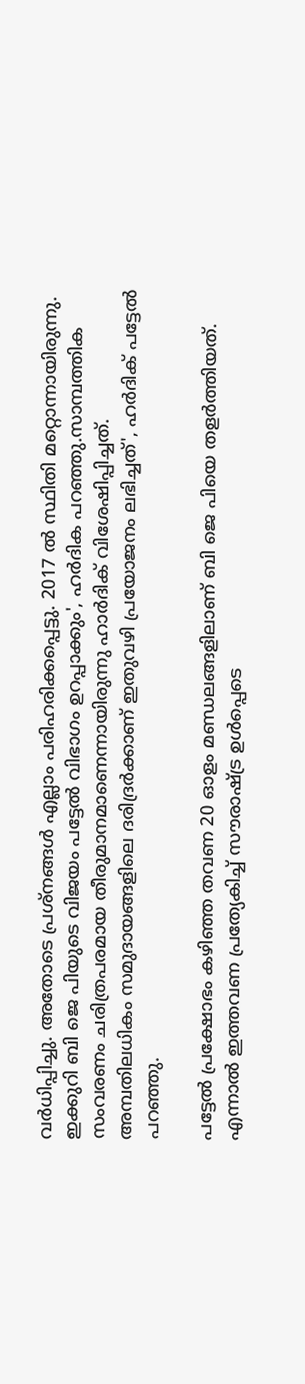വർധിപ്പിച്ചു. അതോടെ പ്രശ്നങ്ങൾ എല്ലാം പരിഹരിക്കപ്പെട്ടു. 2017 ൽ സ്ഥിതി മറ്റൊന്നായിരുന്നു. ഇക്കുറി ബി ജെ പിയുടെ വിജയം പട്ടേൽ വിഭാഗം ഉറപ്പാക്കും', ഹർദിക പറഞ്ഞു.സാമ്പത്തിക സംവരണം ചരിത്രപരമായ തീരുമാനമാണെന്നായിരുന്നു ഹാർദിക് വിശേഷിപ്പിച്ചത്. അമ്പതിലധികം സമുദായങ്ങളിലെ ദരിദ്രർക്കാണ് ഇതുവഴി പ്രയോജനം ലഭിച്ചത്', ഹർദിക് പട്ടേൽ പറഞ്ഞു.

പട്ടേൽ പ്രക്ഷോഭം കഴിഞ്ഞ തവണ 20 ഓളം മണ്ഡലങ്ങളിലാണ് ബി ജെ പിയെ തളർത്തിയത്. എന്നാൽ ഇത്തവണ പ്രത്യേകിച്ച് സൗരാഷ്ട്ര ഉൾപ്പെടെ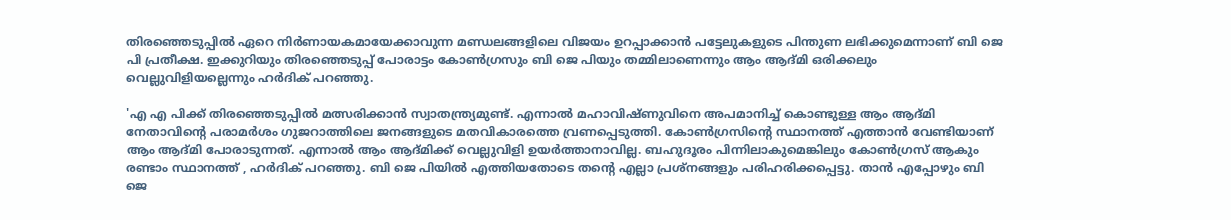തിരഞ്ഞെടുപ്പിൽ ഏറെ നിർണായകമായേക്കാവുന്ന മണ്ഡലങ്ങളിലെ വിജയം ഉറപ്പാക്കാൻ പട്ടേലുകളുടെ പിന്തുണ ലഭിക്കുമെന്നാണ് ബി ജെ പി പ്രതീക്ഷ. ഇക്കുറിയും തിരഞ്ഞെടുപ്പ് പോരാട്ടം കോൺഗ്രസും ബി ജെ പിയും തമ്മിലാണെന്നും ആം ആദ്മി ഒരിക്കലും വെല്ലുവിളിയല്ലെന്നും ഹർദിക് പറഞ്ഞു.

'എ എ പിക്ക് തിരഞ്ഞെടുപ്പിൽ മത്സരിക്കാൻ സ്വാതന്ത്ര്യമുണ്ട്. എന്നാൽ മഹാവിഷ്ണുവിനെ അപമാനിച്ച് കൊണ്ടുള്ള ആം ആദ്മി നേതാവിന്റെ പരാമർശം ഗുജറാത്തിലെ ജനങ്ങളുടെ മതവികാരത്തെ വ്രണപ്പെടുത്തി. കോൺഗ്രസിന്റെ സ്ഥാനത്ത് എത്താൻ വേണ്ടിയാണ് ആം ആദ്മി പോരാടുന്നത്. എന്നാൽ ആം ആദ്മിക്ക് വെല്ലുവിളി ഉയർത്താനാവില്ല. ബഹുദൂരം പിന്നിലാകുമെങ്കിലും കോൺഗ്രസ് ആകും രണ്ടാം സ്ഥാനത്ത് , ഹർദിക് പറഞ്ഞു. ബി ജെ പിയിൽ എത്തിയതോടെ തന്റെ എല്ലാ പ്രശ്നങ്ങളും പരിഹരിക്കപ്പെട്ടു. താൻ എപ്പോഴും ബി ജെ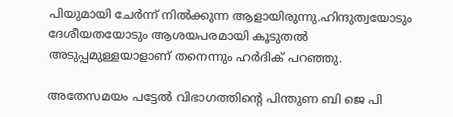പിയുമായി ചേർന്ന് നിൽക്കുന്ന ആളായിരുന്നു.ഹിന്ദുത്വയോടും ദേശീയതയോടും ആശയപരമായി കൂടുതൽ അടുപ്പമുള്ളയാളാണ് തനെന്നും ഹർദിക് പറഞ്ഞു.

അതേസമയം പട്ടേൽ വിഭാഗത്തിന്റെ പിന്തുണ ബി ജെ പി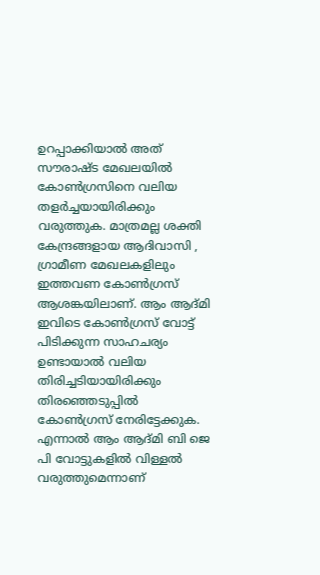ഉറപ്പാക്കിയാൽ അത് സൗരാഷ്ട മേഖലയിൽ കോൺഗ്രസിനെ വലിയ തളർച്ചയായിരിക്കും വരുത്തുക. മാത്രമല്ല ശക്തി കേന്ദ്രങ്ങളായ ആദിവാസി , ഗ്രാമീണ മേഖലകളിലും ഇത്തവണ കോൺഗ്രസ് ആശങ്കയിലാണ്. ആം ആദ്മി ഇവിടെ കോൺഗ്രസ് വോട്ട് പിടിക്കുന്ന സാഹചര്യം ഉണ്ടായാൽ വലിയ തിരിച്ചടിയായിരിക്കും തിരഞ്ഞെടുപ്പിൽ കോൺഗ്രസ് നേരിട്ടേക്കുക. എന്നാൽ ആം ആദ്മി ബി ജെ പി വോട്ടുകളിൽ വിള്ളൽ വരുത്തുമെന്നാണ്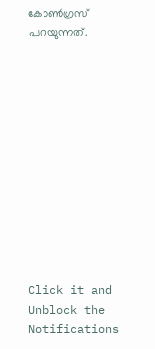കോൺഗ്രസ് പറയുന്നത്.












Click it and Unblock the Notifications